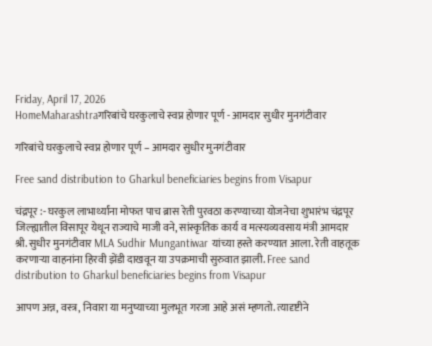Friday, April 17, 2026
HomeMaharashtraगरिबांचे घरकुलाचे स्वप्न होणार पूर्ण - आमदार सुधीर मुनगंटीवार

गरिबांचे घरकुलाचे स्वप्न होणार पूर्ण – आमदार सुधीर मुनगंटीवार

Free sand distribution to Gharkul beneficiaries begins from Visapur

चंद्रपूर :- घरकुल लाभार्थ्यांना मोफत पाच ब्रास रेती पुरवठा करण्याच्या योजनेचा शुभारंभ चंद्रपूर जिल्ह्यातील विसापूर येथून राज्याचे माजी वने, सांस्कृतिक कार्य व मत्स्यव्यवसाय मंत्री आमदार श्री. सुधीर मुनगंटीवार MLA Sudhir Mungantiwar यांच्या हस्ते करण्यात आला. रेती वाहतूक करणाऱ्या वाहनांना हिरवी झेंडी दाखवून या उपक्रमाची सुरुवात झाली. Free sand distribution to Gharkul beneficiaries begins from Visapur

आपण अन्न, वस्त्र, निवारा या मनुष्याच्या मुलभूत गरजा आहे असं म्हणतो. त्यादृष्टीने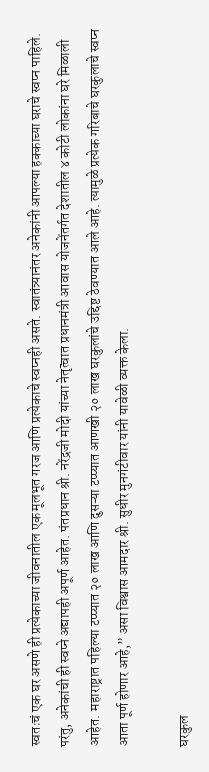स्वतःचं एक घर असणे ही प्रत्येकाच्या जीवनातील एक मूलभूत गरज आणि प्रत्येकाचे स्वप्नही असते. स्वातंत्र्यानंतर अनेकांनी आपल्या हक्काच्या घराचे स्वप्न पाहिले. परंतु, अनेकांची ही स्वप्ने अद्यापही अपूर्ण आहेत. पंतप्रधान श्री. नरेंद्रजी मोदी यांच्या नेतृत्वात प्रधानमंत्री आवास योजनेंतर्गत देशातील ४ कोटी लोकांना घरे मिळाली आहेत. महाराष्ट्रात पहिल्या टप्प्यात २० लाख आणि दुसऱ्या टप्प्यात आणखी २० लाख घरकुलांचे उद्दिष्ट ठेवण्यात आले आहे. त्यामुळे प्रत्येक गरिबाचे घरकुलाचे स्वप्न आता पूर्ण होणार आहे,” असा विश्वास आमदार श्री. सुधीर मुनगंटीवार यांनी यावेळी व्यक्त केला.

घरकुल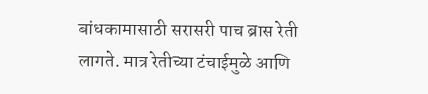बांधकामासाठी सरासरी पाच ब्रास रेती लागते. मात्र रेतीच्या टंचाईमुळे आणि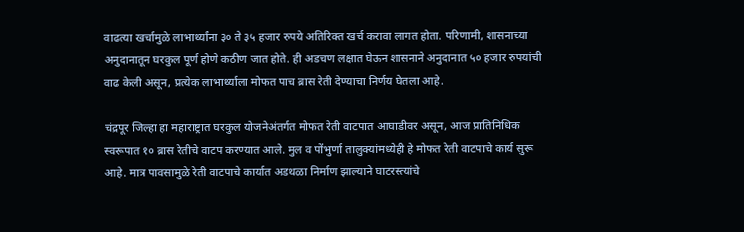वाढत्या खर्चामुळे लाभार्थ्यांना ३० ते ३५ हजार रुपये अतिरिक्त खर्च करावा लागत होता. परिणामी, शासनाच्या अनुदानातून घरकुल पूर्ण होणे कठीण जात होते. ही अडचण लक्षात घेऊन शासनाने अनुदानात ५० हजार रुपयांची वाढ केली असून, प्रत्येक लाभार्थ्याला मोफत पाच ब्रास रेती देण्याचा निर्णय घेतला आहे.

चंद्रपूर जिल्हा हा महाराष्ट्रात घरकुल योजनेअंतर्गत मोफत रेती वाटपात आघाडीवर असून, आज प्रातिनिधिक स्वरूपात १० ब्रास रेतीचे वाटप करण्यात आले. मुल व पोंभुर्णा तालुक्यांमध्येही हे मोफत रेती वाटपाचे कार्य सुरू आहे. मात्र पावसामुळे रेती वाटपाचे कार्यात अडथळा निर्माण झाल्याने घाटरस्त्यांचे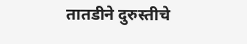तातडीने दुरुस्तीचे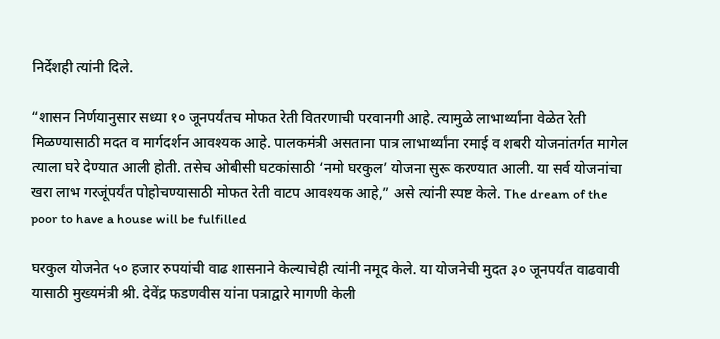निर्देशही त्यांनी दिले.

“शासन निर्णयानुसार सध्या १० जूनपर्यंतच मोफत रेती वितरणाची परवानगी आहे. त्यामुळे लाभार्थ्यांना वेळेत रेती मिळण्यासाठी मदत व मार्गदर्शन आवश्यक आहे. पालकमंत्री असताना पात्र लाभार्थ्यांना रमाई व शबरी योजनांतर्गत मागेल त्याला घरे देण्यात आली होती. तसेच ओबीसी घटकांसाठी ‘नमो घरकुल’ योजना सुरू करण्यात आली. या सर्व योजनांचा खरा लाभ गरजूंपर्यंत पोहोचण्यासाठी मोफत रेती वाटप आवश्यक आहे,” असे त्यांनी स्पष्ट केले. The dream of the poor to have a house will be fulfilled

घरकुल योजनेत ५० हजार रुपयांची वाढ शासनाने केल्याचेही त्यांनी नमूद केले. या योजनेची मुदत ३० जूनपर्यंत वाढवावी यासाठी मुख्यमंत्री श्री. देवेंद्र फडणवीस यांना पत्राद्वारे मागणी केली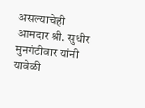असल्याचेही आमदार श्री. सुधीर मुनगंटीवार यांनी यावेळी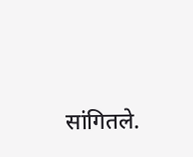सांगितले.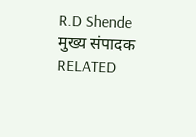R.D Shende
मुख्य संपादक
RELATED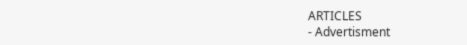ARTICLES
- Advertisment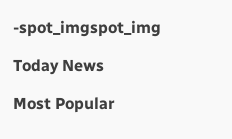-spot_imgspot_img

Today News

Most Popular